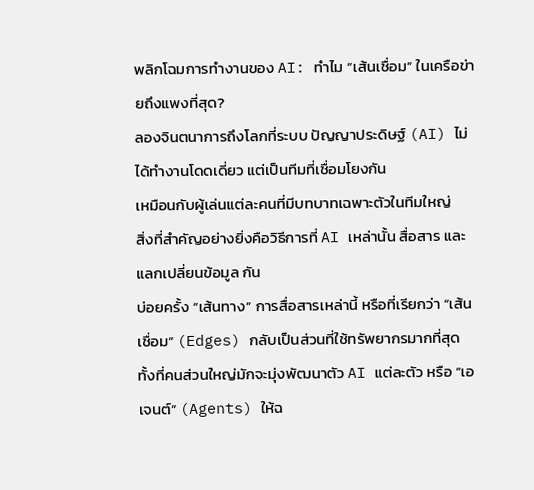พลิกโฉมการทำงานของ AI: ทำไม “เส้นเชื่อม” ในเครือข่ายถึงแพงที่สุด?
ลองจินตนาการถึงโลกที่ระบบ ปัญญาประดิษฐ์ (AI) ไม่ได้ทำงานโดดเดี่ยว แต่เป็นทีมที่เชื่อมโยงกัน
เหมือนกับผู้เล่นแต่ละคนที่มีบทบาทเฉพาะตัวในทีมใหญ่
สิ่งที่สำคัญอย่างยิ่งคือวิธีการที่ AI เหล่านั้น สื่อสาร และ แลกเปลี่ยนข้อมูล กัน
บ่อยครั้ง “เส้นทาง” การสื่อสารเหล่านี้ หรือที่เรียกว่า “เส้นเชื่อม” (Edges) กลับเป็นส่วนที่ใช้ทรัพยากรมากที่สุด
ทั้งที่คนส่วนใหญ่มักจะมุ่งพัฒนาตัว AI แต่ละตัว หรือ “เอเจนต์” (Agents) ให้ฉ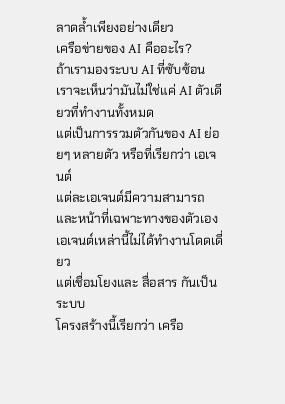ลาดล้ำเพียงอย่างเดียว
เครือข่ายของ AI คืออะไร?
ถ้าเรามองระบบ AI ที่ซับซ้อน เราจะเห็นว่ามันไม่ใช่แค่ AI ตัวเดียวที่ทำงานทั้งหมด
แต่เป็นการรวมตัวกันของ AI ย่อยๆ หลายตัว หรือที่เรียกว่า เอเจนต์
แต่ละเอเจนต์มีความสามารถและหน้าที่เฉพาะทางของตัวเอง
เอเจนต์เหล่านี้ไม่ได้ทำงานโดดเดี่ยว
แต่เชื่อมโยงและ สื่อสาร กันเป็นระบบ
โครงสร้างนี้เรียกว่า เครือ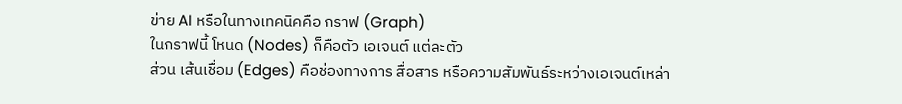ข่าย AI หรือในทางเทคนิคคือ กราฟ (Graph)
ในกราฟนี้ โหนด (Nodes) ก็คือตัว เอเจนต์ แต่ละตัว
ส่วน เส้นเชื่อม (Edges) คือช่องทางการ สื่อสาร หรือความสัมพันธ์ระหว่างเอเจนต์เหล่า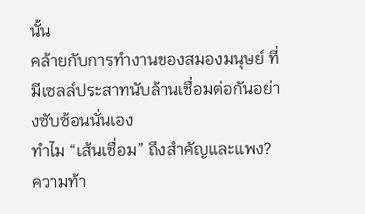นั้น
คล้ายกับการทำงานของสมองมนุษย์ ที่มีเซลล์ประสาทนับล้านเชื่อมต่อกันอย่างซับซ้อนนั่นเอง
ทำไม “เส้นเชื่อม” ถึงสำคัญและแพง?
ความท้า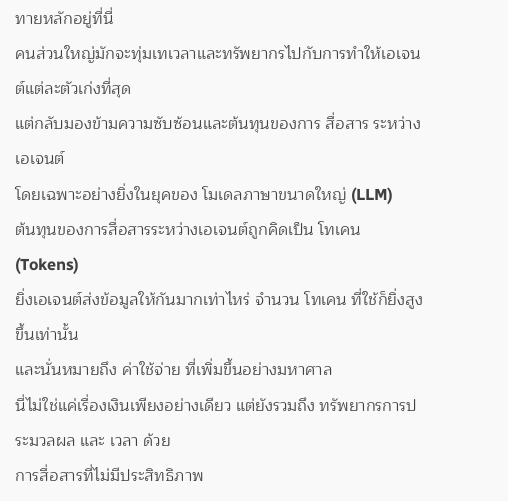ทายหลักอยู่ที่นี่
คนส่วนใหญ่มักจะทุ่มเทเวลาและทรัพยากรไปกับการทำให้เอเจนต์แต่ละตัวเก่งที่สุด
แต่กลับมองข้ามความซับซ้อนและต้นทุนของการ สื่อสาร ระหว่างเอเจนต์
โดยเฉพาะอย่างยิ่งในยุคของ โมเดลภาษาขนาดใหญ่ (LLM)
ต้นทุนของการสื่อสารระหว่างเอเจนต์ถูกคิดเป็น โทเคน (Tokens)
ยิ่งเอเจนต์ส่งข้อมูลให้กันมากเท่าไหร่ จำนวน โทเคน ที่ใช้ก็ยิ่งสูงขึ้นเท่านั้น
และนั่นหมายถึง ค่าใช้จ่าย ที่เพิ่มขึ้นอย่างมหาศาล
นี่ไม่ใช่แค่เรื่องเงินเพียงอย่างเดียว แต่ยังรวมถึง ทรัพยากรการประมวลผล และ เวลา ด้วย
การสื่อสารที่ไม่มีประสิทธิภาพ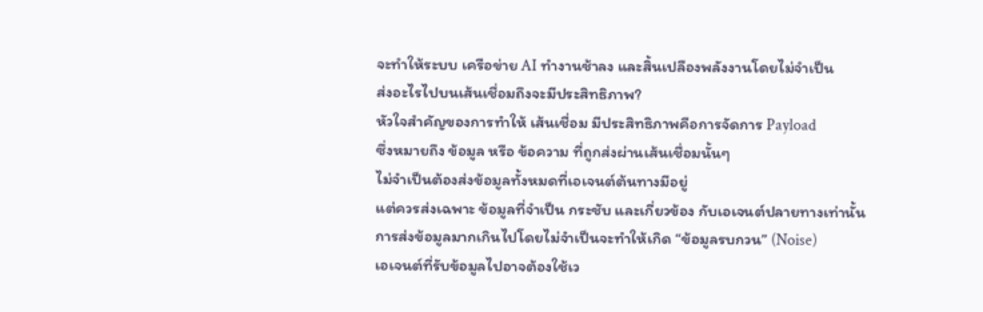จะทำให้ระบบ เครือข่าย AI ทำงานช้าลง และสิ้นเปลืองพลังงานโดยไม่จำเป็น
ส่งอะไรไปบนเส้นเชื่อมถึงจะมีประสิทธิภาพ?
หัวใจสำคัญของการทำให้ เส้นเชื่อม มีประสิทธิภาพคือการจัดการ Payload
ซึ่งหมายถึง ข้อมูล หรือ ข้อความ ที่ถูกส่งผ่านเส้นเชื่อมนั้นๆ
ไม่จำเป็นต้องส่งข้อมูลทั้งหมดที่เอเจนต์ต้นทางมีอยู่
แต่ควรส่งเฉพาะ ข้อมูลที่จำเป็น กระชับ และเกี่ยวข้อง กับเอเจนต์ปลายทางเท่านั้น
การส่งข้อมูลมากเกินไปโดยไม่จำเป็นจะทำให้เกิด “ข้อมูลรบกวน” (Noise)
เอเจนต์ที่รับข้อมูลไปอาจต้องใช้เว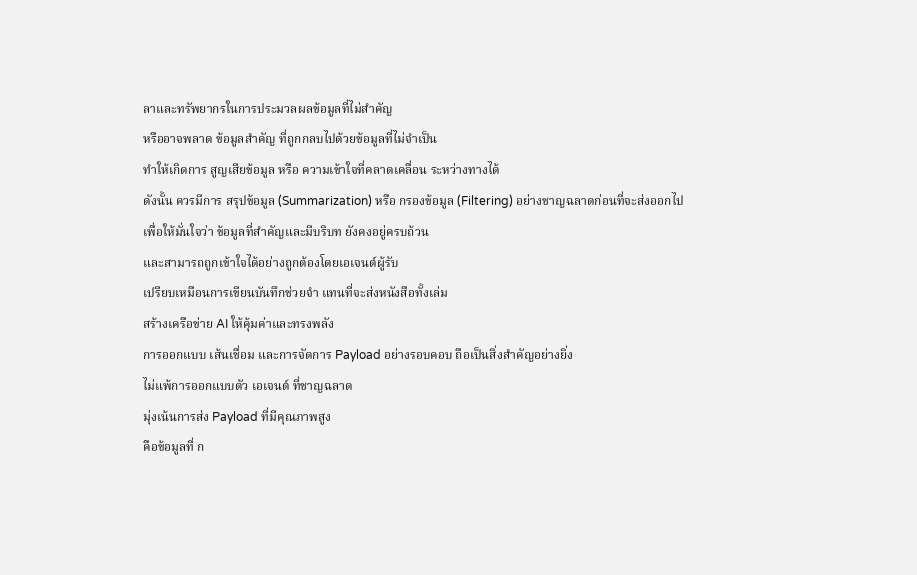ลาและทรัพยากรในการประมวลผลข้อมูลที่ไม่สำคัญ
หรืออาจพลาด ข้อมูลสำคัญ ที่ถูกกลบไปด้วยข้อมูลที่ไม่จำเป็น
ทำให้เกิดการ สูญเสียข้อมูล หรือ ความเข้าใจที่คลาดเคลื่อน ระหว่างทางได้
ดังนั้น ควรมีการ สรุปข้อมูล (Summarization) หรือ กรองข้อมูล (Filtering) อย่างชาญฉลาดก่อนที่จะส่งออกไป
เพื่อให้มั่นใจว่า ข้อมูลที่สำคัญและมีบริบท ยังคงอยู่ครบถ้วน
และสามารถถูกเข้าใจได้อย่างถูกต้องโดยเอเจนต์ผู้รับ
เปรียบเหมือนการเขียนบันทึกช่วยจำ แทนที่จะส่งหนังสือทั้งเล่ม
สร้างเครือข่าย AI ให้คุ้มค่าและทรงพลัง
การออกแบบ เส้นเชื่อม และการจัดการ Payload อย่างรอบคอบ ถือเป็นสิ่งสำคัญอย่างยิ่ง
ไม่แพ้การออกแบบตัว เอเจนต์ ที่ชาญฉลาด
มุ่งเน้นการส่ง Payload ที่มีคุณภาพสูง
คือข้อมูลที่ ก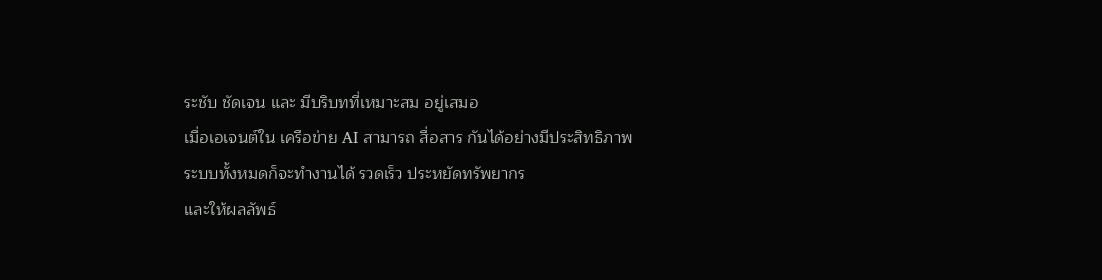ระชับ ชัดเจน และ มีบริบทที่เหมาะสม อยู่เสมอ
เมื่อเอเจนต์ใน เครือข่าย AI สามารถ สื่อสาร กันได้อย่างมีประสิทธิภาพ
ระบบทั้งหมดก็จะทำงานได้ รวดเร็ว ประหยัดทรัพยากร
และให้ผลลัพธ์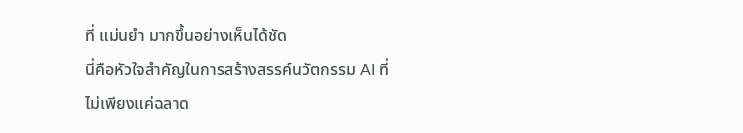ที่ แม่นยำ มากขึ้นอย่างเห็นได้ชัด
นี่คือหัวใจสำคัญในการสร้างสรรค์นวัตกรรม AI ที่ไม่เพียงแค่ฉลาด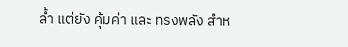ล้ำ แต่ยัง คุ้มค่า และ ทรงพลัง สำห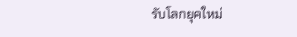รับโลกยุคใหม่